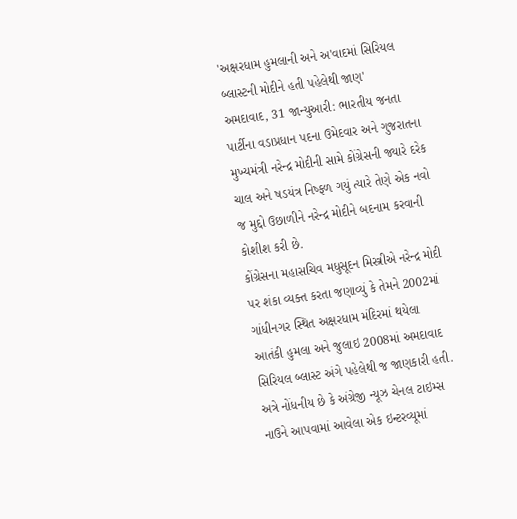'અક્ષરધામ હુમલાની અને અ'વાદમાં સિરિયલ બ્લાસ્ટની મોદીને હતી પહેલેથી જાણ'
અમદાવાદ, 31 જાન્યુઆરી: ભારતીય જનતા પાર્ટીના વડાપ્રધાન પદના ઉમેદવાર અને ગુજરાતના મુખ્યમંત્રી નરેન્દ્ર મોદીની સામે કોંગ્રેસની જ્યારે દરેક ચાલ અને ષડયંત્ર નિષ્ફળ ગયું ત્યારે તેણે એક નવો જ મુદ્દો ઉછાળીને નરેન્દ્ર મોદીને બદનામ કરવાની કોશીશ કરી છે.
કોંગ્રેસના મહાસચિવ મધુસૂદન મિસ્ત્રીએ નરેન્દ્ર મોદી પર શંકા વ્યક્ત કરતા જણાવ્યું કે તેમને 2002માં ગાંધીનગર સ્થિત અક્ષરધામ મંદિરમાં થયેલા આતંકી હુમલા અને જુલાઇ 2008માં અમદાવાદ સિરિયલ બ્લાસ્ટ અંગે પહેલેથી જ જાણકારી હતી.
અત્રે નોંધનીય છે કે અંગ્રેજી ન્યૂઝ ચેનલ ટાઇમ્સ નાઉને આપવામાં આવેલા એક ઇન્ટરવ્યૂમાં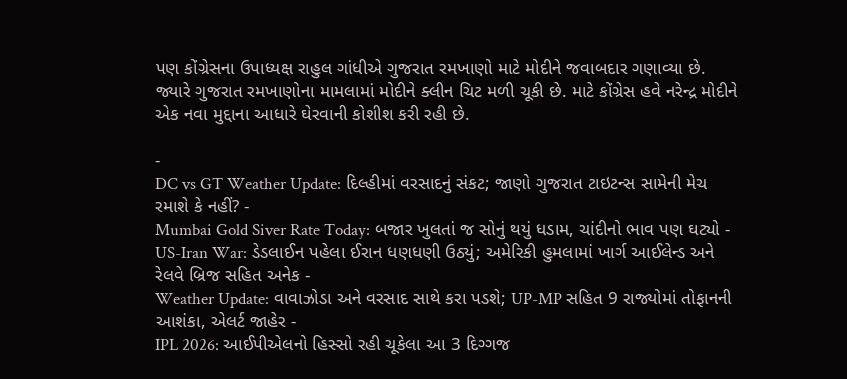પણ કોંગ્રેસના ઉપાધ્યક્ષ રાહુલ ગાંધીએ ગુજરાત રમખાણો માટે મોદીને જવાબદાર ગણાવ્યા છે. જ્યારે ગુજરાત રમખાણોના મામલામાં મોદીને ક્લીન ચિટ મળી ચૂકી છે. માટે કોંગ્રેસ હવે નરેન્દ્ર મોદીને એક નવા મુદ્દાના આધારે ઘેરવાની કોશીશ કરી રહી છે.

-
DC vs GT Weather Update: દિલ્હીમાં વરસાદનું સંકટ; જાણો ગુજરાત ટાઇટન્સ સામેની મેચ રમાશે કે નહીં? -
Mumbai Gold Siver Rate Today: બજાર ખુલતાં જ સોનું થયું ધડામ, ચાંદીનો ભાવ પણ ઘટ્યો -
US-Iran War: ડેડલાઈન પહેલા ઈરાન ધણધણી ઉઠ્યું; અમેરિકી હુમલામાં ખાર્ગ આઈલેન્ડ અને રેલવે બ્રિજ સહિત અનેક -
Weather Update: વાવાઝોડા અને વરસાદ સાથે કરા પડશે; UP-MP સહિત 9 રાજ્યોમાં તોફાનની આશંકા, એલર્ટ જાહેર -
IPL 2026: આઈપીએલનો હિસ્સો રહી ચૂકેલા આ 3 દિગ્ગજ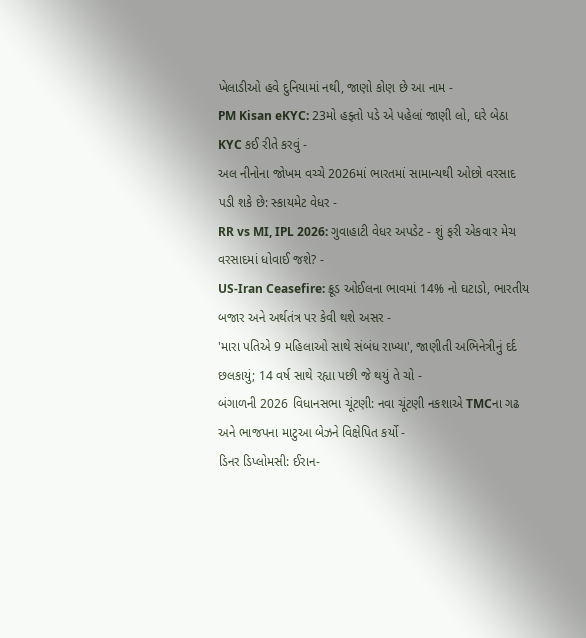ખેલાડીઓ હવે દુનિયામાં નથી, જાણો કોણ છે આ નામ -
PM Kisan eKYC: 23મો હફ્તો પડે એ પહેલાં જાણી લો, ઘરે બેઠા KYC કઈ રીતે કરવું -
અલ નીનોના જોખમ વચ્ચે 2026માં ભારતમાં સામાન્યથી ઓછો વરસાદ પડી શકે છે: સ્કાયમેટ વેધર -
RR vs MI, IPL 2026: ગુવાહાટી વેધર અપડેટ - શું ફરી એકવાર મેચ વરસાદમાં ધોવાઈ જશે? -
US-Iran Ceasefire: ક્રૂડ ઓઈલના ભાવમાં 14% નો ઘટાડો, ભારતીય બજાર અને અર્થતંત્ર પર કેવી થશે અસર -
'મારા પતિએ 9 મહિલાઓ સાથે સંબંધ રાખ્યા', જાણીતી અભિનેત્રીનું દર્દ છલકાયું; 14 વર્ષ સાથે રહ્યા પછી જે થયું તે ચો -
બંગાળની 2026 વિધાનસભા ચૂંટણી: નવા ચૂંટણી નકશાએ TMCના ગઢ અને ભાજપના માટુઆ બેઝને વિક્ષેપિત કર્યો -
ડિનર ડિપ્લોમસી: ઈરાન-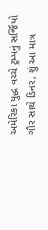અમેરિકા યુદ્ધ વચ્ચે ટ્રમ્પનું સર્જિયો ગૌર સાથે ડિનર, શું આ માત્ર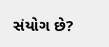સંયોગ છે?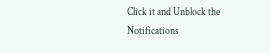Click it and Unblock the Notifications